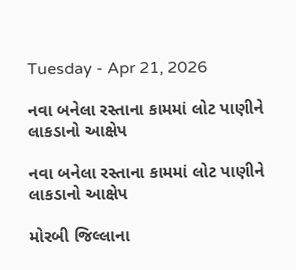Tuesday - Apr 21, 2026

નવા બનેલા રસ્તાના કામમાં લોટ પાણીને લાકડાનો આક્ષેપ

નવા બનેલા રસ્તાના કામમાં લોટ પાણીને લાકડાનો આક્ષેપ

મોરબી જિલ્લાના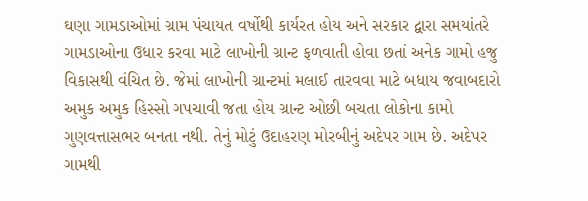ઘણા ગામડાઓમાં ગ્રામ પંચાયત વર્ષોથી કાર્યરત હોય અને સરકાર દ્વારા સમયાંતરે ગામડાઓના ઉધાર કરવા માટે લાખોની ગ્રાન્ટ ફળવાતી હોવા છતાં અનેક ગામો હજુ વિકાસથી વંચિત છે. જેમાં લાખોની ગ્રાન્ટમાં મલાઈ તારવવા માટે બધાય જવાબદારો અમુક અમુક હિસ્સો ગપચાવી જતા હોય ગ્રાન્ટ ઓછી બચતા લોકોના કામો ગુણવત્તાસભર બનતા નથી. તેનું મોટું ઉદાહરણ મોરબીનું અદેપર ગામ છે. અદેપર ગામથી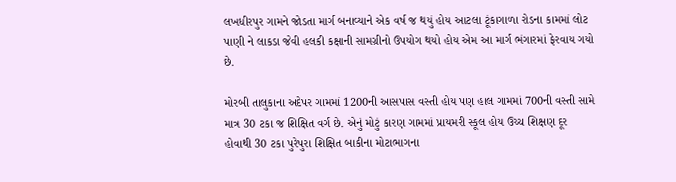લખધીરપુર ગામને જોડતા માર્ગ બનાવ્યાને એક વર્ષ જ થયું હોય આટલા ટૂંકાગાળા રોડના કામમાં લોટ પાણી ને લાકડા જેવી હલકી કક્ષાની સામગ્રીનો ઉપયોગ થયો હોય એમ આ માર્ગ ભંગારમાં ફેરવાય ગયો છે.

મોરબી તાલુકાના અદેપર ગામમાં 1200ની આસપાસ વસ્તી હોય પણ હાલ ગામમાં 700ની વસ્તી સામે માત્ર 30 ટકા જ શિક્ષિત વર્ગ છે. એનું મોટું કારણ ગામમાં પ્રાયમરી સ્કૂલ હોય ઉચ્ચ શિક્ષણ દૂર હોવાથી 30 ટકા પુરેપુરા શિક્ષિત બાકીના મોટાભાગના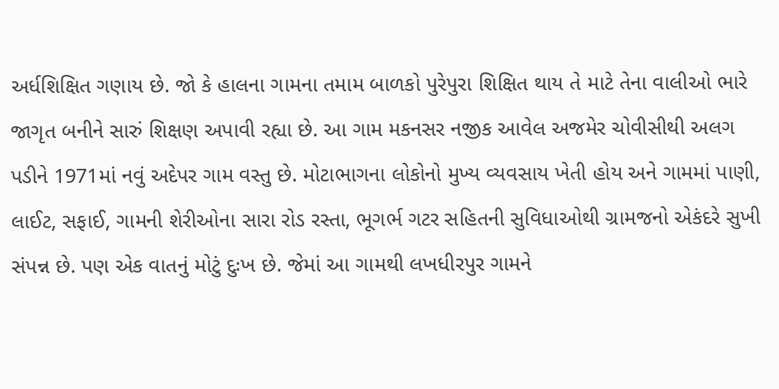અર્ધશિક્ષિત ગણાય છે. જો કે હાલના ગામના તમામ બાળકો પુરેપુરા શિક્ષિત થાય તે માટે તેના વાલીઓ ભારે જાગૃત બનીને સારું શિક્ષણ અપાવી રહ્યા છે. આ ગામ મકનસર નજીક આવેલ અજમેર ચોવીસીથી અલગ પડીને 1971માં નવું અદેપર ગામ વસ્તુ છે. મોટાભાગના લોકોનો મુખ્ય વ્યવસાય ખેતી હોય અને ગામમાં પાણી, લાઈટ, સફાઈ, ગામની શેરીઓના સારા રોડ રસ્તા, ભૂગર્ભ ગટર સહિતની સુવિધાઓથી ગ્રામજનો એકંદરે સુખી સંપન્ન છે. પણ એક વાતનું મોટું દુઃખ છે. જેમાં આ ગામથી લખધીરપુર ગામને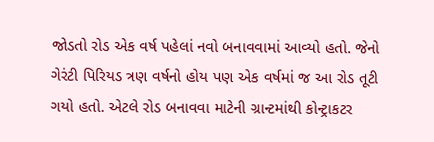જોડતો રોડ એક વર્ષ પહેલાં નવો બનાવવામાં આવ્યો હતો. જેનો ગેરંટી પિરિયડ ત્રણ વર્ષનો હોય પણ એક વર્ષમાં જ આ રોડ તૂટી ગયો હતો. એટલે રોડ બનાવવા માટેની ગ્રાન્ટમાંથી કોન્ટ્રાકટર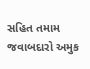સહિત તમામ જવાબદારો અમુક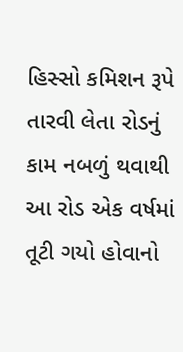હિસ્સો કમિશન રૂપે તારવી લેતા રોડનું કામ નબળું થવાથી આ રોડ એક વર્ષમાં તૂટી ગયો હોવાનો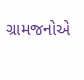ગ્રામજનોએ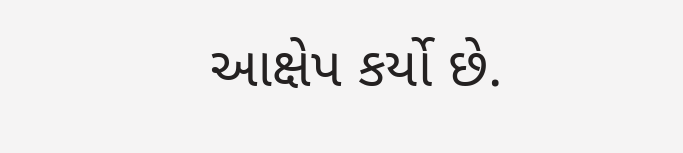આક્ષેપ કર્યો છે.